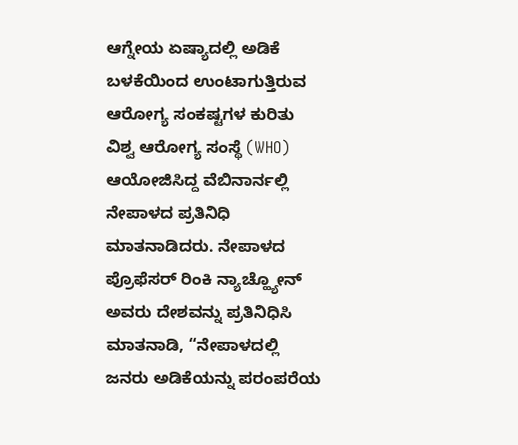ಆಗ್ನೇಯ ಏಷ್ಯಾದಲ್ಲಿ ಅಡಿಕೆ ಬಳಕೆಯಿಂದ ಉಂಟಾಗುತ್ತಿರುವ ಆರೋಗ್ಯ ಸಂಕಷ್ಟಗಳ ಕುರಿತು ವಿಶ್ವ ಆರೋಗ್ಯ ಸಂಸ್ಥೆ (WHO) ಆಯೋಜಿಸಿದ್ದ ವೆಬಿನಾರ್ನಲ್ಲಿ ನೇಪಾಳದ ಪ್ರತಿನಿಧಿ ಮಾತನಾಡಿದರು. ನೇಪಾಳದ ಪ್ರೊಫೆಸರ್ ರಿಂಕಿ ನ್ಯಾಚ್ಹ್ಯೋನ್ ಅವರು ದೇಶವನ್ನು ಪ್ರತಿನಿಧಿಸಿ ಮಾತನಾಡಿ, “ನೇಪಾಳದಲ್ಲಿ ಜನರು ಅಡಿಕೆಯನ್ನು ಪರಂಪರೆಯ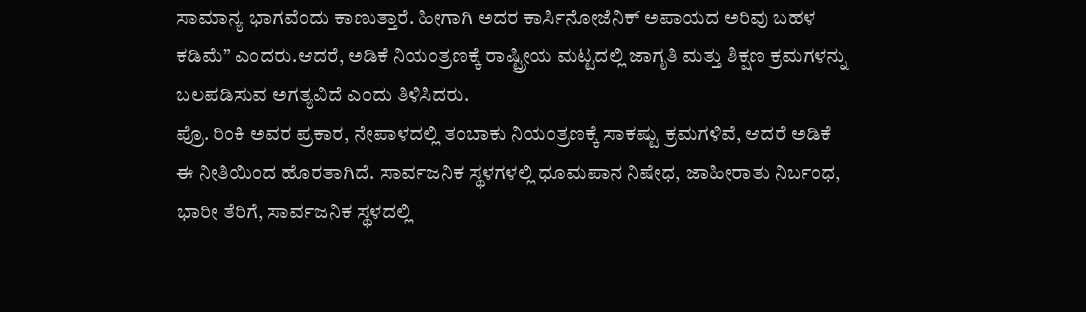ಸಾಮಾನ್ಯ ಭಾಗವೆಂದು ಕಾಣುತ್ತಾರೆ. ಹೀಗಾಗಿ ಅದರ ಕಾರ್ಸಿನೋಜೆನಿಕ್ ಅಪಾಯದ ಅರಿವು ಬಹಳ ಕಡಿಮೆ” ಎಂದರು.ಆದರೆ, ಅಡಿಕೆ ನಿಯಂತ್ರಣಕ್ಕೆ ರಾಷ್ಟ್ರೀಯ ಮಟ್ಟದಲ್ಲಿ ಜಾಗೃತಿ ಮತ್ತು ಶಿಕ್ಷಣ ಕ್ರಮಗಳನ್ನು ಬಲಪಡಿಸುವ ಅಗತ್ಯವಿದೆ ಎಂದು ತಿಳಿಸಿದರು.
ಪ್ರೊ. ರಿಂಕಿ ಅವರ ಪ್ರಕಾರ, ನೇಪಾಳದಲ್ಲಿ ತಂಬಾಕು ನಿಯಂತ್ರಣಕ್ಕೆ ಸಾಕಷ್ಟು ಕ್ರಮಗಳಿವೆ, ಆದರೆ ಅಡಿಕೆ ಈ ನೀತಿಯಿಂದ ಹೊರತಾಗಿದೆ. ಸಾರ್ವಜನಿಕ ಸ್ಥಳಗಳಲ್ಲಿ ಧೂಮಪಾನ ನಿಷೇಧ, ಜಾಹೀರಾತು ನಿರ್ಬಂಧ, ಭಾರೀ ತೆರಿಗೆ, ಸಾರ್ವಜನಿಕ ಸ್ಥಳದಲ್ಲಿ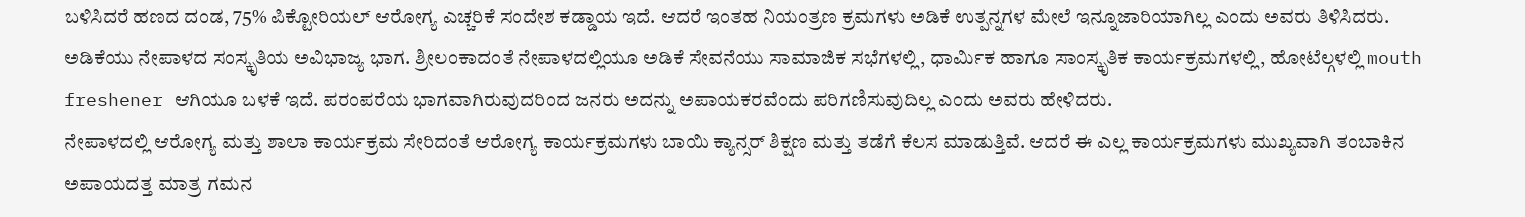ಬಳಿಸಿದರೆ ಹಣದ ದಂಡ, 75% ಪಿಕ್ಟೋರಿಯಲ್ ಆರೋಗ್ಯ ಎಚ್ಚರಿಕೆ ಸಂದೇಶ ಕಡ್ಡಾಯ ಇದೆ. ಆದರೆ ಇಂತಹ ನಿಯಂತ್ರಣ ಕ್ರಮಗಳು ಅಡಿಕೆ ಉತ್ಪನ್ನಗಳ ಮೇಲೆ ಇನ್ನೂಜಾರಿಯಾಗಿಲ್ಲ ಎಂದು ಅವರು ತಿಳಿಸಿದರು.
ಅಡಿಕೆಯು ನೇಪಾಳದ ಸಂಸ್ಕೃತಿಯ ಅವಿಭಾಜ್ಯ ಭಾಗ. ಶ್ರೀಲಂಕಾದಂತೆ ನೇಪಾಳದಲ್ಲಿಯೂ ಅಡಿಕೆ ಸೇವನೆಯು ಸಾಮಾಜಿಕ ಸಭೆಗಳಲ್ಲಿ, ಧಾರ್ಮಿಕ ಹಾಗೂ ಸಾಂಸ್ಕೃತಿಕ ಕಾರ್ಯಕ್ರಮಗಳಲ್ಲಿ, ಹೋಟೆಲ್ಗಳಲ್ಲಿ mouth freshener ಆಗಿಯೂ ಬಳಕೆ ಇದೆ. ಪರಂಪರೆಯ ಭಾಗವಾಗಿರುವುದರಿಂದ ಜನರು ಅದನ್ನು ಅಪಾಯಕರವೆಂದು ಪರಿಗಣಿಸುವುದಿಲ್ಲ ಎಂದು ಅವರು ಹೇಳಿದರು.
ನೇಪಾಳದಲ್ಲಿ ಆರೋಗ್ಯ ಮತ್ತು ಶಾಲಾ ಕಾರ್ಯಕ್ರಮ ಸೇರಿದಂತೆ ಆರೋಗ್ಯ ಕಾರ್ಯಕ್ರಮಗಳು ಬಾಯಿ ಕ್ಯಾನ್ಸರ್ ಶಿಕ್ಷಣ ಮತ್ತು ತಡೆಗೆ ಕೆಲಸ ಮಾಡುತ್ತಿವೆ. ಆದರೆ ಈ ಎಲ್ಲ ಕಾರ್ಯಕ್ರಮಗಳು ಮುಖ್ಯವಾಗಿ ತಂಬಾಕಿನ ಅಪಾಯದತ್ತ ಮಾತ್ರ ಗಮನ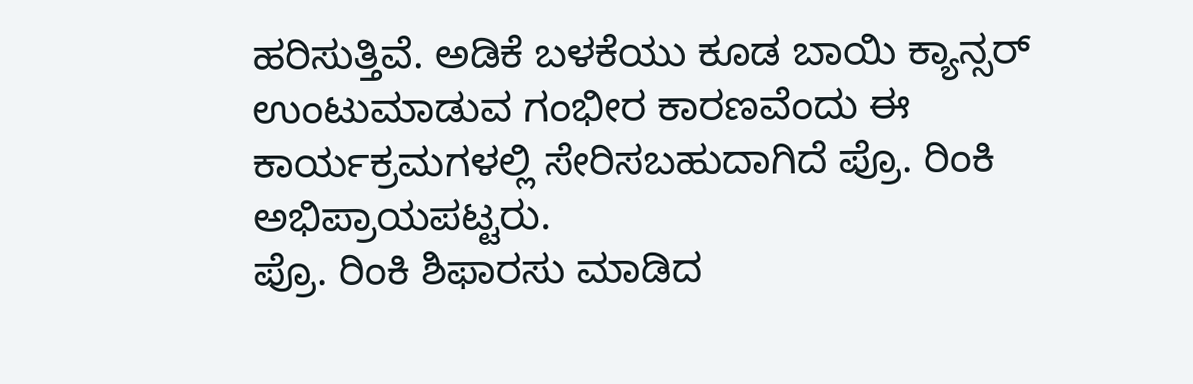ಹರಿಸುತ್ತಿವೆ. ಅಡಿಕೆ ಬಳಕೆಯು ಕೂಡ ಬಾಯಿ ಕ್ಯಾನ್ಸರ್ ಉಂಟುಮಾಡುವ ಗಂಭೀರ ಕಾರಣವೆಂದು ಈ ಕಾರ್ಯಕ್ರಮಗಳಲ್ಲಿ ಸೇರಿಸಬಹುದಾಗಿದೆ ಪ್ರೊ. ರಿಂಕಿ ಅಭಿಪ್ರಾಯಪಟ್ಟರು.
ಪ್ರೊ. ರಿಂಕಿ ಶಿಫಾರಸು ಮಾಡಿದ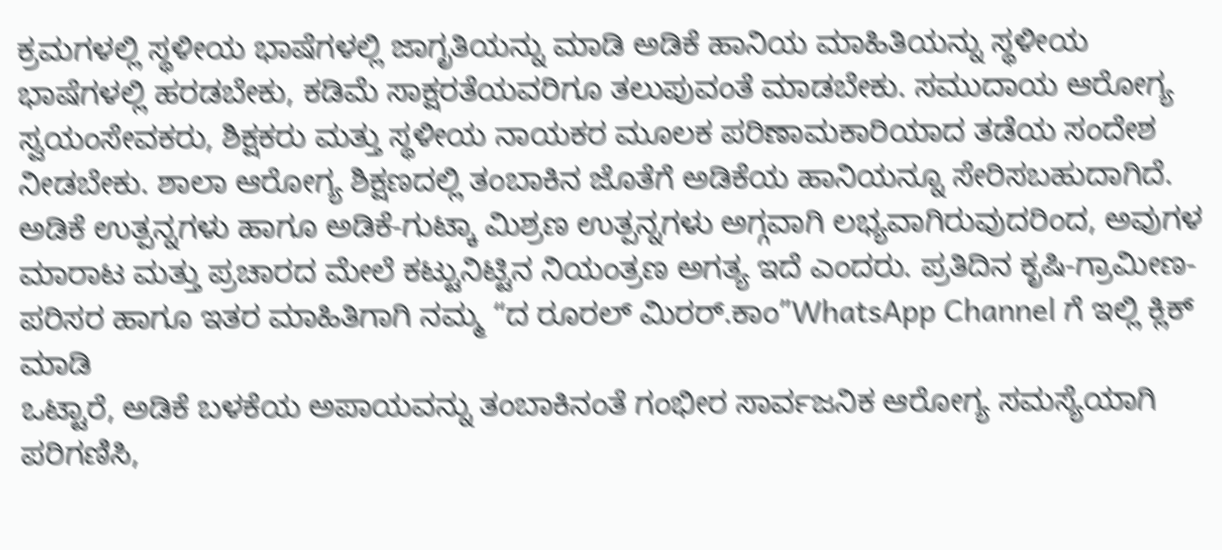ಕ್ರಮಗಳಲ್ಲಿ ಸ್ಥಳೀಯ ಭಾಷೆಗಳಲ್ಲಿ ಜಾಗೃತಿಯನ್ನು ಮಾಡಿ ಅಡಿಕೆ ಹಾನಿಯ ಮಾಹಿತಿಯನ್ನು ಸ್ಥಳೀಯ ಭಾಷೆಗಳಲ್ಲಿ ಹರಡಬೇಕು, ಕಡಿಮೆ ಸಾಕ್ಷರತೆಯವರಿಗೂ ತಲುಪುವಂತೆ ಮಾಡಬೇಕು. ಸಮುದಾಯ ಆರೋಗ್ಯ ಸ್ವಯಂಸೇವಕರು, ಶಿಕ್ಷಕರು ಮತ್ತು ಸ್ಥಳೀಯ ನಾಯಕರ ಮೂಲಕ ಪರಿಣಾಮಕಾರಿಯಾದ ತಡೆಯ ಸಂದೇಶ ನೀಡಬೇಕು. ಶಾಲಾ ಆರೋಗ್ಯ ಶಿಕ್ಷಣದಲ್ಲಿ ತಂಬಾಕಿನ ಜೊತೆಗೆ ಅಡಿಕೆಯ ಹಾನಿಯನ್ನೂ ಸೇರಿಸಬಹುದಾಗಿದೆ. ಅಡಿಕೆ ಉತ್ಪನ್ನಗಳು ಹಾಗೂ ಅಡಿಕೆ-ಗುಟ್ಕಾ ಮಿಶ್ರಣ ಉತ್ಪನ್ನಗಳು ಅಗ್ಗವಾಗಿ ಲಭ್ಯವಾಗಿರುವುದರಿಂದ, ಅವುಗಳ ಮಾರಾಟ ಮತ್ತು ಪ್ರಚಾರದ ಮೇಲೆ ಕಟ್ಟುನಿಟ್ಟಿನ ನಿಯಂತ್ರಣ ಅಗತ್ಯ ಇದೆ ಎಂದರು. ಪ್ರತಿದಿನ ಕೃಷಿ-ಗ್ರಾಮೀಣ-ಪರಿಸರ ಹಾಗೂ ಇತರ ಮಾಹಿತಿಗಾಗಿ ನಮ್ಮ “ದ ರೂರಲ್ ಮಿರರ್.ಕಾಂ”WhatsApp Channel ಗೆ ಇಲ್ಲಿ ಕ್ಲಿಕ್ ಮಾಡಿ
ಒಟ್ಟಾರೆ, ಅಡಿಕೆ ಬಳಕೆಯ ಅಪಾಯವನ್ನು ತಂಬಾಕಿನಂತೆ ಗಂಭೀರ ಸಾರ್ವಜನಿಕ ಆರೋಗ್ಯ ಸಮಸ್ಯೆಯಾಗಿ ಪರಿಗಣಿಸಿ,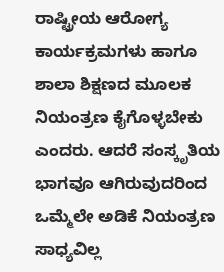ರಾಷ್ಟ್ರೀಯ ಆರೋಗ್ಯ ಕಾರ್ಯಕ್ರಮಗಳು ಹಾಗೂ ಶಾಲಾ ಶಿಕ್ಷಣದ ಮೂಲಕ ನಿಯಂತ್ರಣ ಕೈಗೊಳ್ಳಬೇಕು ಎಂದರು. ಆದರೆ ಸಂಸ್ಕೃತಿಯ ಭಾಗವೂ ಆಗಿರುವುದರಿಂದ ಒಮ್ಮೆಲೇ ಅಡಿಕೆ ನಿಯಂತ್ರಣ ಸಾಧ್ಯವಿಲ್ಲ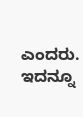ಎಂದರು.
ಇದನ್ನೂ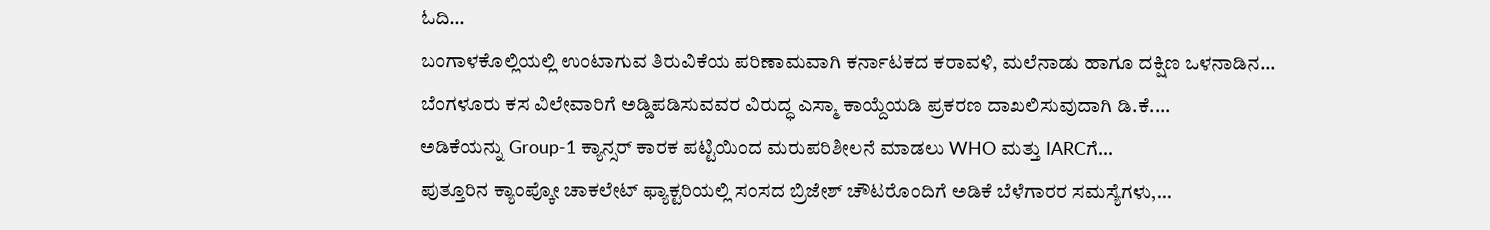ಓದಿ…
ಬಂಗಾಳಕೊಲ್ಲಿಯಲ್ಲಿ ಉಂಟಾಗುವ ತಿರುವಿಕೆಯ ಪರಿಣಾಮವಾಗಿ ಕರ್ನಾಟಕದ ಕರಾವಳಿ, ಮಲೆನಾಡು ಹಾಗೂ ದಕ್ಷಿಣ ಒಳನಾಡಿನ…
ಬೆಂಗಳೂರು ಕಸ ವಿಲೇವಾರಿಗೆ ಅಡ್ಡಿಪಡಿಸುವವರ ವಿರುದ್ಧ ಎಸ್ಮಾ ಕಾಯ್ದೆಯಡಿ ಪ್ರಕರಣ ದಾಖಲಿಸುವುದಾಗಿ ಡಿ.ಕೆ.…
ಅಡಿಕೆಯನ್ನು Group-1 ಕ್ಯಾನ್ಸರ್ ಕಾರಕ ಪಟ್ಟಿಯಿಂದ ಮರುಪರಿಶೀಲನೆ ಮಾಡಲು WHO ಮತ್ತು IARCಗೆ…
ಪುತ್ತೂರಿನ ಕ್ಯಾಂಪ್ಕೋ ಚಾಕಲೇಟ್ ಫ್ಯಾಕ್ಟರಿಯಲ್ಲಿ ಸಂಸದ ಬ್ರಿಜೇಶ್ ಚೌಟರೊಂದಿಗೆ ಅಡಿಕೆ ಬೆಳೆಗಾರರ ಸಮಸ್ಯೆಗಳು,…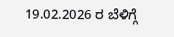19.02.2026 ರ ಬೆಳಿಗ್ಗೆ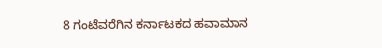8 ಗಂಟೆವರೆಗಿನ ಕರ್ನಾಟಕದ ಹವಾಮಾನ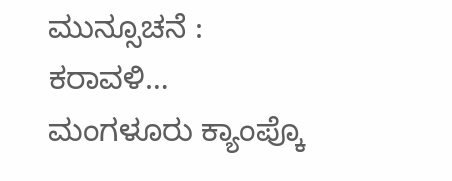ಮುನ್ಸೂಚನೆ : ಕರಾವಳಿ…
ಮಂಗಳೂರು ಕ್ಯಾಂಪ್ಕೊ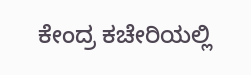ಕೇಂದ್ರ ಕಚೇರಿಯಲ್ಲಿ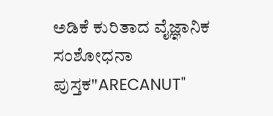ಅಡಿಕೆ ಕುರಿತಾದ ವೈಜ್ಞಾನಿಕ ಸಂಶೋಧನಾ ಪುಸ್ತಕ"ARECANUT"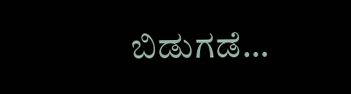ಬಿಡುಗಡೆ…